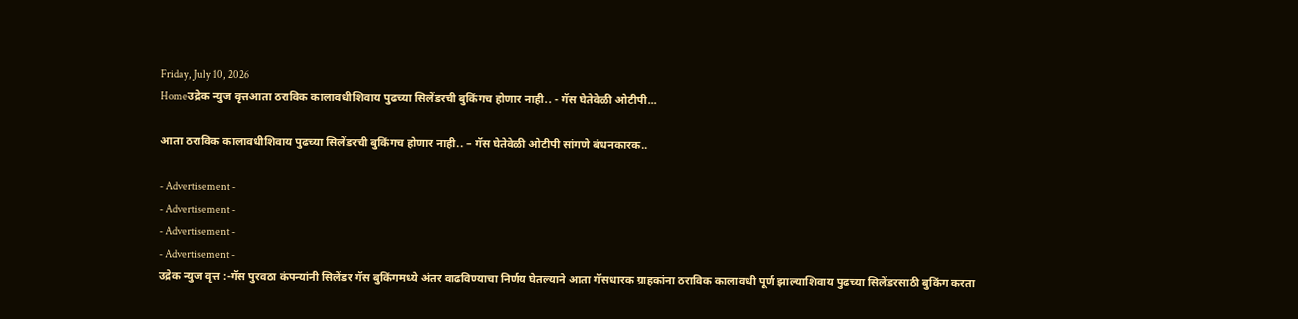Friday, July 10, 2026
Homeउद्रेक न्युज वृत्तआता ठराविक कालावधीशिवाय पुढच्या सिलेंडरची बुकिंगच होणार नाही.. - गॅस घेतेवेळी ओटीपी...

आता ठराविक कालावधीशिवाय पुढच्या सिलेंडरची बुकिंगच होणार नाही.. – गॅस घेतेवेळी ओटीपी सांगणे बंधनकारक..

- Advertisement -
- Advertisement -
- Advertisement -
- Advertisement -
उद्रेक न्युज वृत्त :-गॅस पुरवठा कंपन्यांनी सिलेंडर गॅस बुकिंगमध्ये अंतर वाढविण्याचा निर्णय घेतल्याने आता गॅसधारक ग्राहकांना ठराविक कालावधी पूर्ण झाल्याशिवाय पुढच्या सिलेंडरसाठी बुकिंग करता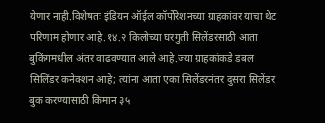येणार नाही.विशेषतः इंडियन ऑईल कॉर्पोरेशनच्या ग्राहकांवर याचा थेट परिणाम होणार आहे.१४.२ किलोच्या घरगुती सिलेंडरसाठी आता बुकिंगमधील अंतर वाढवण्यात आले आहे.ज्या ग्राहकांकडे डबल सिलिंडर कनेक्शन आहे; त्यांना आता एका सिलेंडरनंतर दुसरा सिलेंडर बुक करण्यासाठी किमान ३५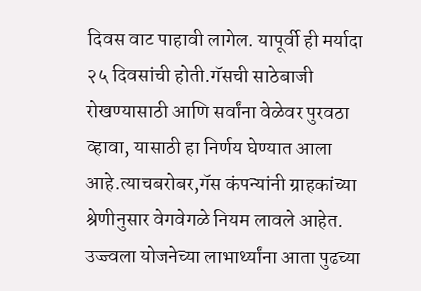दिवस वाट पाहावी लागेल. यापूर्वी ही मर्यादा २५ दिवसांची होती.गॅसची साठेबाजी रोखण्यासाठी आणि सर्वांना वेळेवर पुरवठा व्हावा, यासाठी हा निर्णय घेण्यात आला आहे.त्याचबरोबर,गॅस कंपन्यांनी ग्राहकांच्या श्रेणीनुसार वेगवेगळे नियम लावले आहेत. उज्ज्वला योजनेच्या लाभार्थ्यांना आता पुढच्या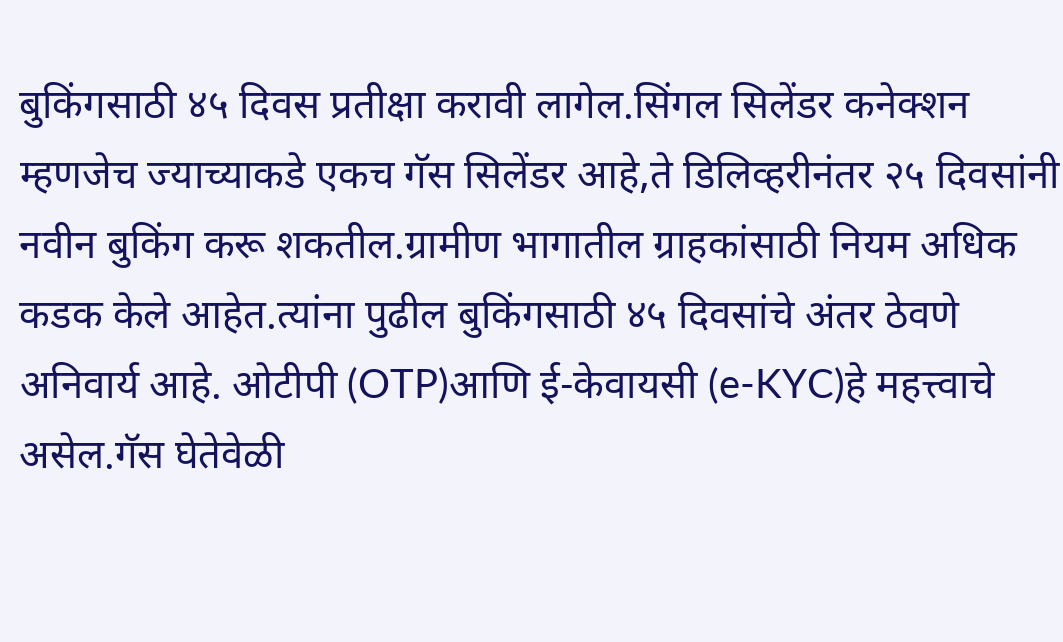बुकिंगसाठी ४५ दिवस प्रतीक्षा करावी लागेल.सिंगल सिलेंडर कनेक्शन म्हणजेच ज्याच्याकडे एकच गॅस सिलेंडर आहे,ते डिलिव्हरीनंतर २५ दिवसांनी नवीन बुकिंग करू शकतील.ग्रामीण भागातील ग्राहकांसाठी नियम अधिक कडक केले आहेत.त्यांना पुढील बुकिंगसाठी ४५ दिवसांचे अंतर ठेवणे अनिवार्य आहे. ओटीपी (OTP)आणि ई-केवायसी (e-KYC)हे महत्त्वाचे असेल.गॅस घेतेवेळी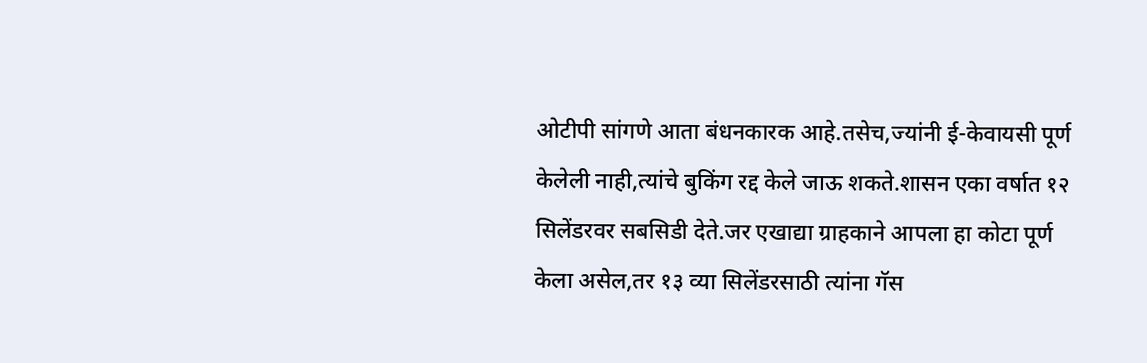ओटीपी सांगणे आता बंधनकारक आहे.तसेच,ज्यांनी ई-केवायसी पूर्ण केलेली नाही,त्यांचे बुकिंग रद्द केले जाऊ शकते.शासन एका वर्षात १२ सिलेंडरवर सबसिडी देते.जर एखाद्या ग्राहकाने आपला हा कोटा पूर्ण केला असेल,तर १३ व्या सिलेंडरसाठी त्यांना गॅस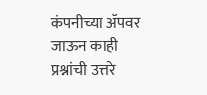कंपनीच्या ॲपवर जाऊन काही प्रश्नांची उत्तरे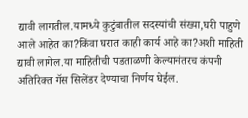द्यावी लागतील.यामध्ये कुटुंबातील सदस्यांची संख्या,घरी पाहुणे आले आहेत का?किंवा घरात काही कार्य आहे का?अशी माहिती द्यावी लागेल.या माहितीची पडताळणी केल्यानंतरच कंपनी अतिरिक्त गॅस सिलेंडर देण्याचा निर्णय घेईल.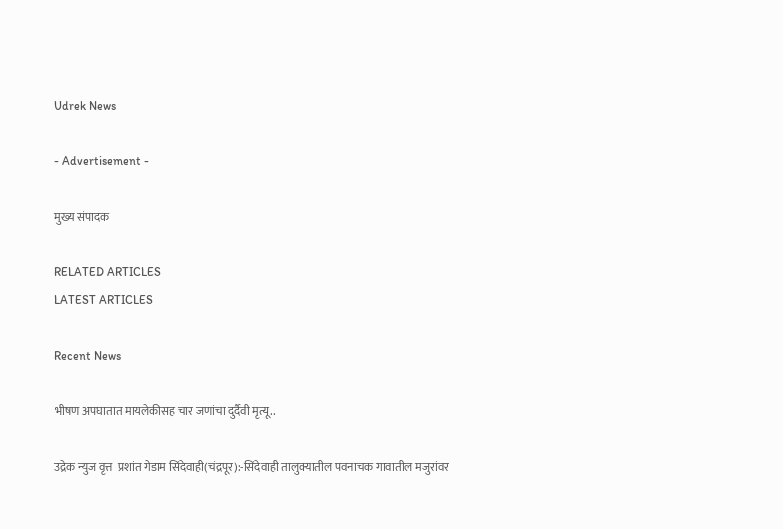Udrek News

- Advertisement -

मुख्य संपादक

RELATED ARTICLES
LATEST ARTICLES

Recent News

भीषण अपघातात मायलेकीसह चार जणांचा दुर्दैवी मृत्यू..

उद्रेक न्युज वृत्त  प्रशांत गेडाम सिंदेवाही(चंद्रपूर):-सिंदेवाही तालुक्यातील पवनाचक गावातील मजुरांवर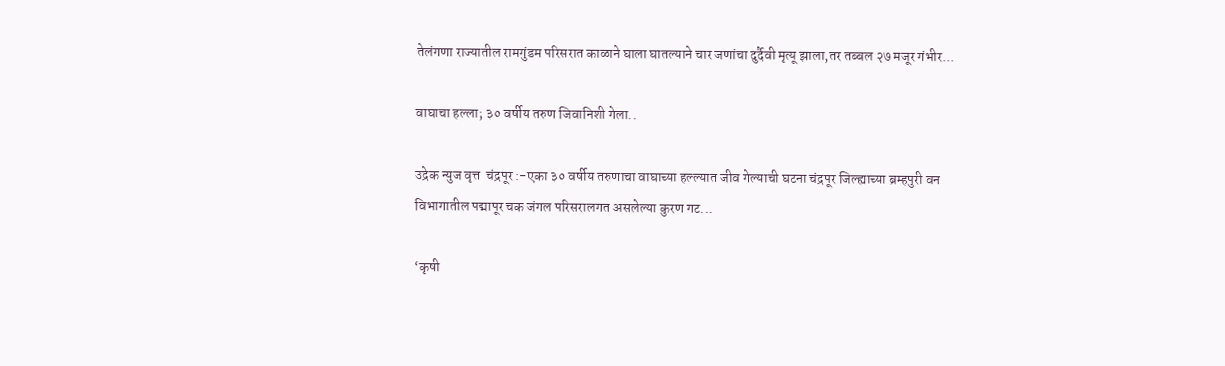तेलंगणा राज्यातील रामगुंडम परिसरात काळाने घाला घातल्याने चार जणांचा दुर्दैवी मृत्यू झाला,तर तब्बल २७ मजूर गंभीर...

वाघाचा हल्ला; ३० वर्षीय तरुण जिवानिशी गेला..

उद्रेक न्युज वृत्त  चंद्रपूर :-एका ३० वर्षीय तरुणाचा वाघाच्या हल्ल्यात जीव गेल्याची घटना चंद्रपूर जिल्ह्याच्या ब्रम्हपुरी वन विभागातील पद्मापूर चक जंगल परिसरालगत असलेल्या कुरण गट...

‘कृषी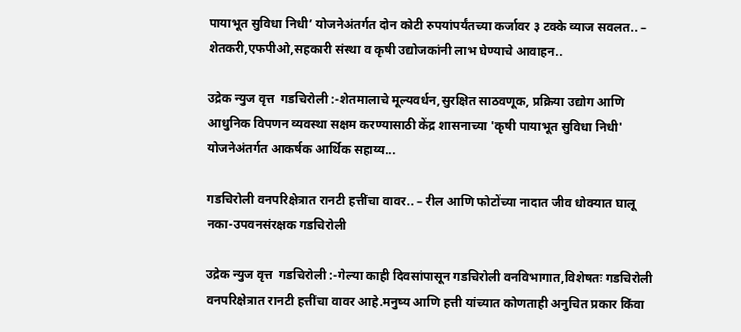पायाभूत सुविधा निधी’ योजनेअंतर्गत दोन कोटी रुपयांपर्यंतच्या कर्जावर ३ टक्के व्याज सवलत.. – शेतकरी,एफपीओ,सहकारी संस्था व कृषी उद्योजकांनी लाभ घेण्याचे आवाहन..

उद्रेक न्युज वृत्त  गडचिरोली :-शेतमालाचे मूल्यवर्धन,सुरक्षित साठवणूक, प्रक्रिया उद्योग आणि आधुनिक विपणन व्यवस्था सक्षम करण्यासाठी केंद्र शासनाच्या 'कृषी पायाभूत सुविधा निधी' योजनेअंतर्गत आकर्षक आर्थिक सहाय्य...

गडचिरोली वनपरिक्षेत्रात रानटी हत्तींचा वावर.. – रील आणि फोटोंच्या नादात जीव धोक्यात घालू नका-उपवनसंरक्षक गडचिरोली

उद्रेक न्युज वृत्त  गडचिरोली :-गेल्या काही दिवसांपासून गडचिरोली वनविभागात,विशेषतः गडचिरोली वनपरिक्षेत्रात रानटी हत्तींचा वावर आहे.मनुष्य आणि हत्ती यांच्यात कोणताही अनुचित प्रकार किंवा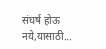संघर्ष होऊ नये,यासाठी...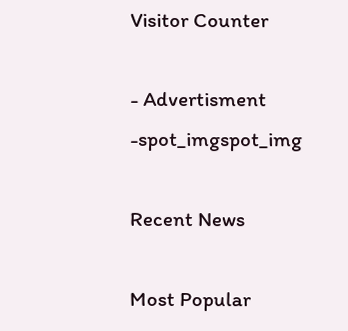Visitor Counter

- Advertisment -spot_imgspot_img

Recent News

Most Popular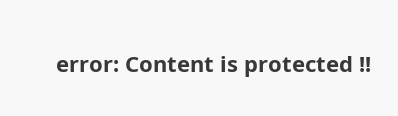error: Content is protected !!